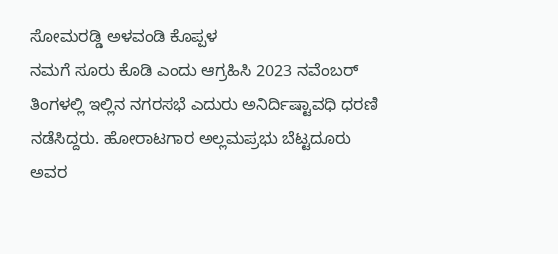ಸೋಮರಡ್ಡಿ ಅಳವಂಡಿ ಕೊಪ್ಪಳ
ನಮಗೆ ಸೂರು ಕೊಡಿ ಎಂದು ಆಗ್ರಹಿಸಿ 2023 ನವೆಂಬರ್ ತಿಂಗಳಲ್ಲಿ ಇಲ್ಲಿನ ನಗರಸಭೆ ಎದುರು ಅನಿರ್ದಿಷ್ಟಾವಧಿ ಧರಣಿ ನಡೆಸಿದ್ದರು. ಹೋರಾಟಗಾರ ಅಲ್ಲಮಪ್ರಭು ಬೆಟ್ಟದೂರು ಅವರ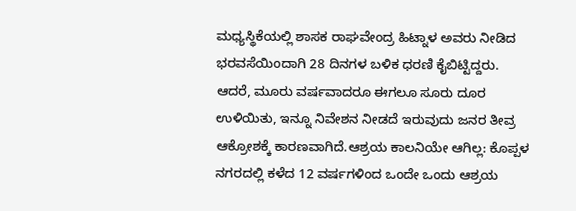ಮಧ್ಯಸ್ಥಿಕೆಯಲ್ಲಿ ಶಾಸಕ ರಾಘವೇಂದ್ರ ಹಿಟ್ನಾಳ ಅವರು ನೀಡಿದ ಭರವಸೆಯಿಂದಾಗಿ 28 ದಿನಗಳ ಬಳಿಕ ಧರಣಿ ಕೈಬಿಟ್ಟಿದ್ದರು.
ಆದರೆ, ಮೂರು ವರ್ಷವಾದರೂ ಈಗಲೂ ಸೂರು ದೂರ ಉಳಿಯಿತು, ಇನ್ನೂ ನಿವೇಶನ ನೀಡದೆ ಇರುವುದು ಜನರ ತೀವ್ರ ಆಕ್ರೋಶಕ್ಕೆ ಕಾರಣವಾಗಿದೆ.ಆಶ್ರಯ ಕಾಲನಿಯೇ ಆಗಿಲ್ಲ: ಕೊಪ್ಪಳ ನಗರದಲ್ಲಿ ಕಳೆದ 12 ವರ್ಷಗಳಿಂದ ಒಂದೇ ಒಂದು ಆಶ್ರಯ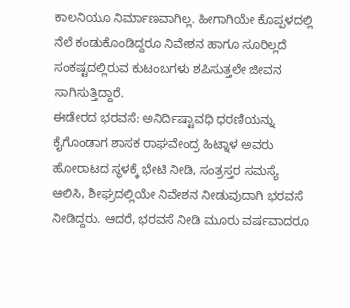ಕಾಲನಿಯೂ ನಿರ್ಮಾಣವಾಗಿಲ್ಲ. ಹೀಗಾಗಿಯೇ ಕೊಪ್ಪಳದಲ್ಲಿ ನೆಲೆ ಕಂಡುಕೊಂಡಿದ್ದರೂ ನಿವೇಶನ ಹಾಗೂ ಸೂರಿಲ್ಲದೆ ಸಂಕಷ್ಟದಲ್ಲಿರುವ ಕುಟಂಬಗಳು ಶಪಿಸುತ್ತಲೇ ಜೀವನ ಸಾಗಿಸುತ್ತಿದ್ದಾರೆ.
ಈಡೇರದ ಭರವಸೆ: ಅನಿರ್ದಿಷ್ಟಾವಧಿ ಧರಣಿಯನ್ನು ಕೈಗೊಂಡಾಗ ಶಾಸಕ ರಾಘವೇಂದ್ರ ಹಿಟ್ನಾಳ ಅವರು ಹೋರಾಟದ ಸ್ಥಳಕ್ಕೆ ಭೇಟಿ ನೀಡಿ, ಸಂತ್ರಸ್ತರ ಸಮಸ್ಯೆ ಆಲಿಸಿ, ಶೀಘ್ರದಲ್ಲಿಯೇ ನಿವೇಶನ ನೀಡುವುದಾಗಿ ಭರವಸೆ ನೀಡಿದ್ದರು. ಆದರೆ, ಭರವಸೆ ನೀಡಿ ಮೂರು ವರ್ಷವಾದರೂ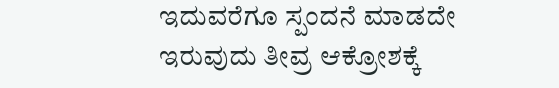ಇದುವರೆಗೂ ಸ್ಪಂದನೆ ಮಾಡದೇ ಇರುವುದು ತೀವ್ರ ಆಕ್ರೋಶಕ್ಕೆ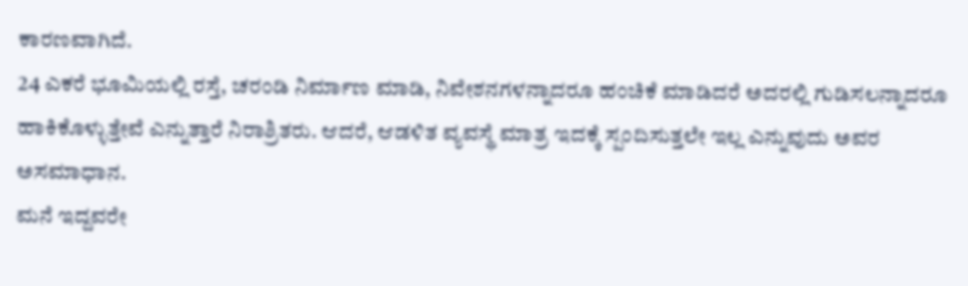ಕಾರಣವಾಗಿದೆ.
24 ಎಕರೆ ಭೂಮಿಯಲ್ಲಿ ರಸ್ತೆ, ಚರಂಡಿ ನಿರ್ಮಾಣ ಮಾಡಿ, ನಿವೇಶನಗಳನ್ನಾದರೂ ಹಂಚಿಕೆ ಮಾಡಿದರೆ ಅದರಲ್ಲಿ ಗುಡಿಸಲನ್ನಾದರೂ ಹಾಕಿಕೊಳ್ಳುತ್ತೇವೆ ಎನ್ನುತ್ತಾರೆ ನಿರಾಶ್ರಿತರು. ಆದರೆ, ಆಡಳಿತ ವ್ಯವಸ್ಥೆ ಮಾತ್ರ ಇದಕ್ಕೆ ಸ್ಪಂದಿಸುತ್ತಲೇ ಇಲ್ಲ ಎನ್ನುವುದು ಅವರ ಅಸಮಾಧಾನ.
ಮನೆ ಇದ್ದವರೇ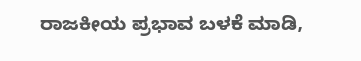ರಾಜಕೀಯ ಪ್ರಭಾವ ಬಳಕೆ ಮಾಡಿ,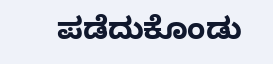ಪಡೆದುಕೊಂಡು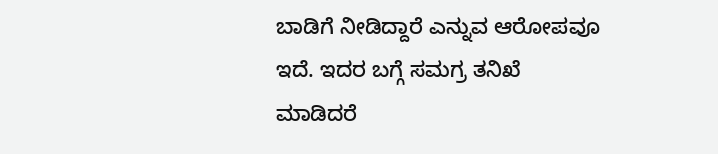ಬಾಡಿಗೆ ನೀಡಿದ್ದಾರೆ ಎನ್ನುವ ಆರೋಪವೂ ಇದೆ. ಇದರ ಬಗ್ಗೆ ಸಮಗ್ರ ತನಿಖೆ ಮಾಡಿದರೆ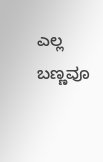ಎಲ್ಲ ಬಣ್ಣವೂ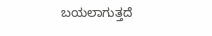ಬಯಲಾಗುತ್ತದೆ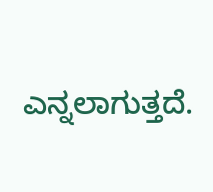ಎನ್ನಲಾಗುತ್ತದೆ.